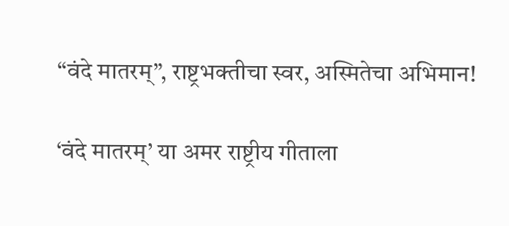“वंदे मातरम्”, राष्ट्रभक्तीचा स्वर, अस्मितेचा अभिमान!

‘वंदे मातरम्’ या अमर राष्ट्रीय गीताला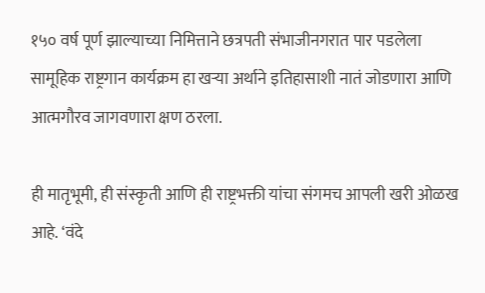१५० वर्ष पूर्ण झाल्याच्या निमित्ताने छत्रपती संभाजीनगरात पार पडलेला सामूहिक राष्ट्रगान कार्यक्रम हा खऱ्या अर्थाने इतिहासाशी नातं जोडणारा आणि आत्मगौरव जागवणारा क्षण ठरला.

ही मातृभूमी, ही संस्कृती आणि ही राष्ट्रभक्ती यांचा संगमच आपली खरी ओळख आहे. ‘वंदे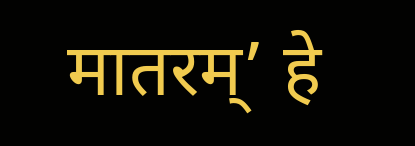मातरम्’ हे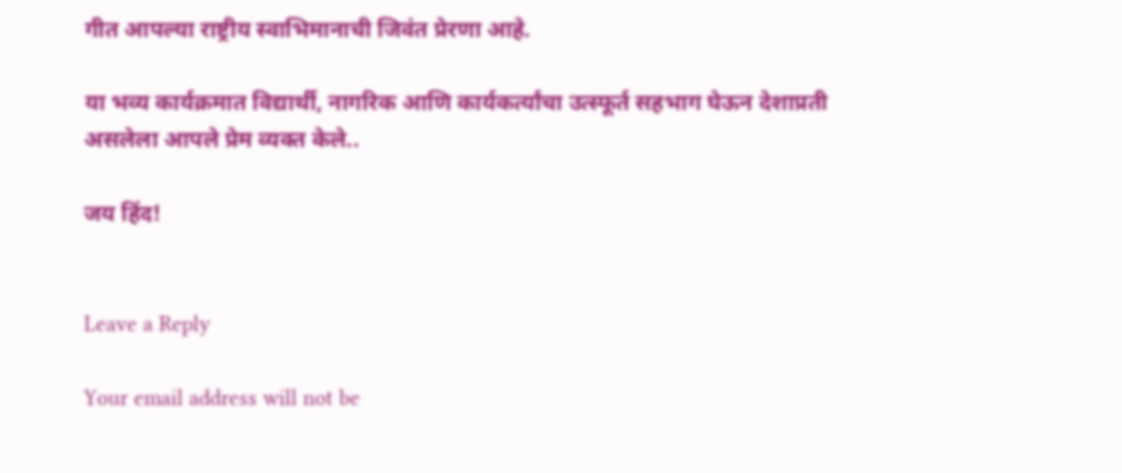गीत आपल्या राष्ट्रीय स्वाभिमानाची जिवंत प्रेरणा आहे.

या भव्य कार्यक्रमात विद्यार्थी, नागरिक आणि कार्यकर्त्यांचा उत्स्फूर्त सहभाग घेऊन देशाप्रती असलेला आपले प्रेम व्यक्त केले..

जय हिंद!


Leave a Reply

Your email address will not be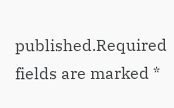published.Required fields are marked *